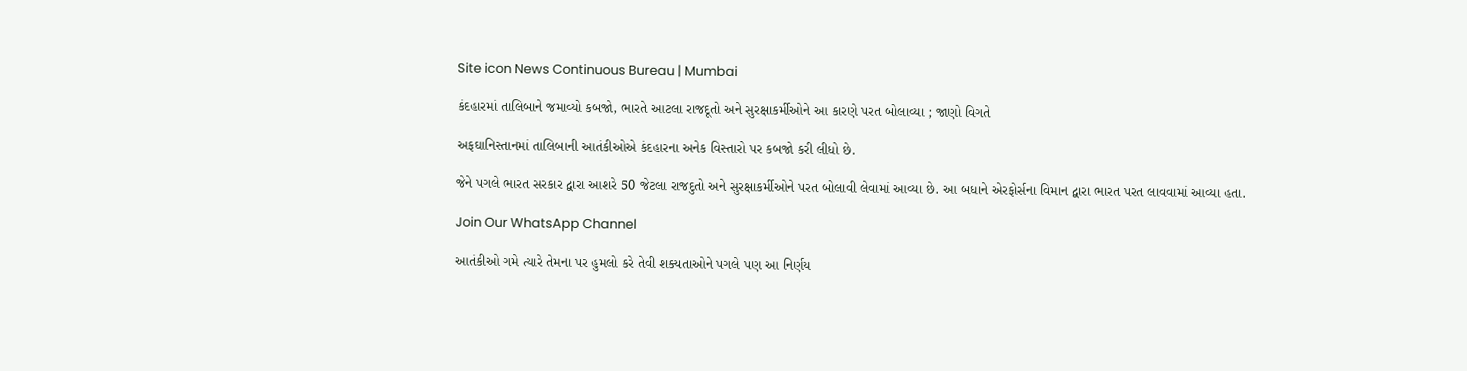Site icon News Continuous Bureau | Mumbai

કંદહારમાં તાલિબાને જમાવ્યો કબજો, ભારતે આટલા રાજદૂતો અને સુરક્ષાકર્મીઓને આ કારણે પરત બોલાવ્યા ; જાણો વિગતે

અફઘાનિસ્તાનમાં તાલિબાની આતંકીઓએ કંદહારના અનેક વિસ્તારો પર કબજો કરી લીધો છે.

જેને પગલે ભારત સરકાર દ્વારા આશરે 50 જેટલા રાજદુતો અને સુરક્ષાકર્મીઓને પરત બોલાવી લેવામાં આવ્યા છે. આ બધાને એરફોર્સના વિમાન દ્વારા ભારત પરત લાવવામાં આવ્યા હતા.

Join Our WhatsApp Channel

આતંકીઓ ગમે ત્યારે તેમના પર હુમલો કરે તેવી શક્યતાઓને પગલે પણ આ નિર્ણય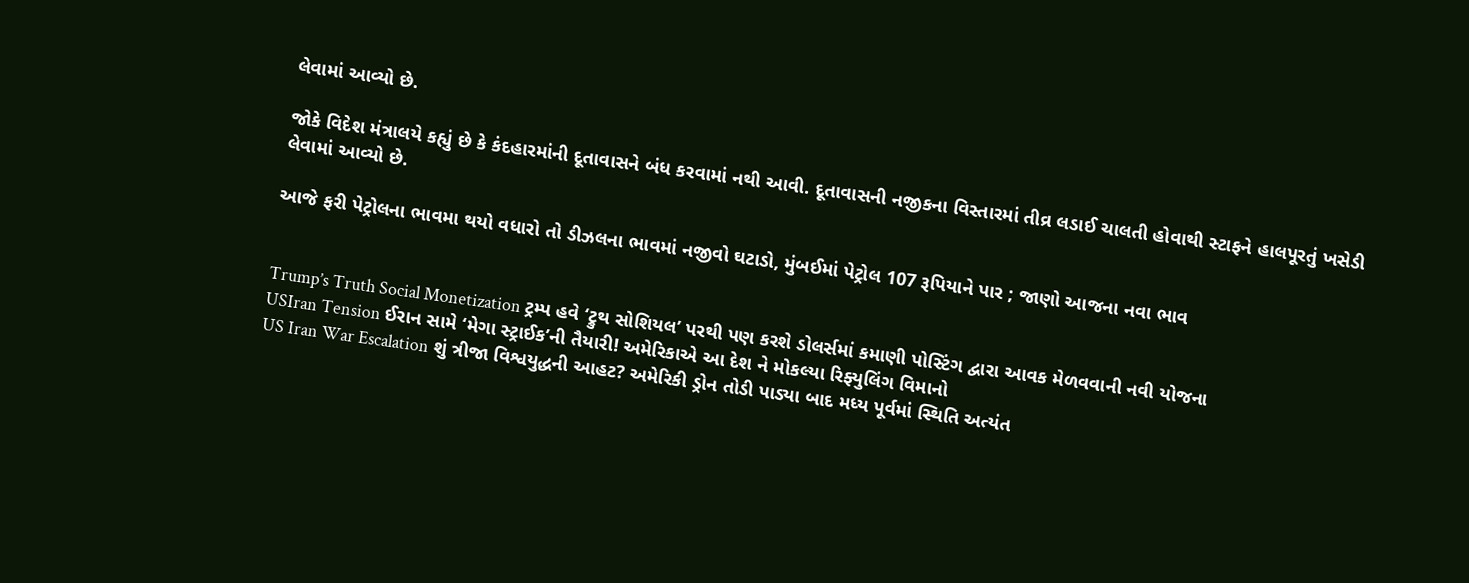લેવામાં આવ્યો છે.

જોકે વિદેશ મંત્રાલયે કહ્યું છે કે કંદહારમાંની દૂતાવાસને બંધ કરવામાં નથી આવી. દૂતાવાસની નજીકના વિસ્તારમાં તીવ્ર લડાઈ ચાલતી હોવાથી સ્ટાફને હાલપૂરતું ખસેડી લેવામાં આવ્યો છે.

આજે ફરી પેટ્રોલના ભાવમા થયો વધારો તો ડીઝલના ભાવમાં નજીવો ઘટાડો, મુંબઈમાં પેટ્રોલ 107 રૂપિયાને પાર ; જાણો આજના નવા ભાવ


Trump’s Truth Social Monetization ટ્રમ્પ હવે ‘ટ્રુથ સોશિયલ’ પરથી પણ કરશે ડોલર્સમાં કમાણી પોસ્ટિંગ દ્વારા આવક મેળવવાની નવી યોજના
USIran Tension ઈરાન સામે ‘મેગા સ્ટ્રાઈક’ની તૈયારી! અમેરિકાએ આ દેશ ને મોકલ્યા રિફ્યુલિંગ વિમાનો
US Iran War Escalation શું ત્રીજા વિશ્વયુદ્ધની આહટ? અમેરિકી ડ્રોન તોડી પાડ્યા બાદ મધ્ય પૂર્વમાં સ્થિતિ અત્યંત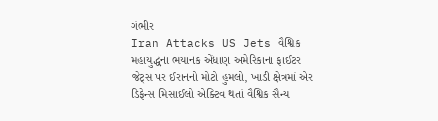ગંભીર
Iran Attacks US Jets વૈશ્વિક મહાયુદ્ધના ભયાનક એંધાણ અમેરિકાના ફાઈટર જેટ્સ પર ઈરાનનો મોટો હુમલો, ખાડી ક્ષેત્રમાં એર ડિફેન્સ મિસાઈલો એક્ટિવ થતાં વૈશ્વિક સૈન્ય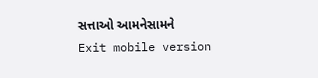સત્તાઓ આમનેસામને
Exit mobile version